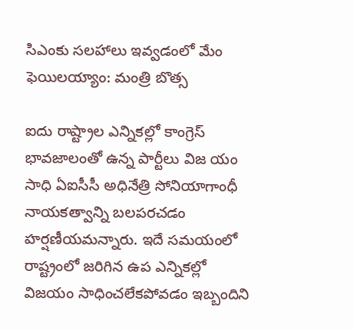సిఎంకు సలహాలు ఇవ్వడంలో మేం ఫెయిలయ్యాం: మంత్రి బొత్స

ఐదు రాష్ట్రాల ఎన్నికల్లో కాంగ్రెస్ భావజాలంతో ఉన్న పార్టీలు విజ యం సాధి ఏఐసీసీ అధినేత్రి సోనియాగాంధీ నాయకత్వాన్ని బలపరచడం హర్షణీయమన్నారు. ఇదే సమయంలో రాష్ట్రంలో జరిగిన ఉప ఎన్నికల్లో విజయం సాధించలేకపోవడం ఇబ్బందిని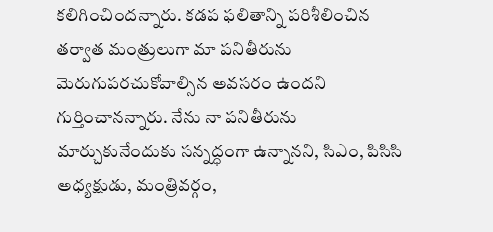కలిగించిందన్నారు. కడప ఫలితాన్ని పరిశీలించిన తర్వాత మంత్రులుగా మా పనితీరును మెరుగుపరచుకోవాల్సిన అవసరం ఉందని గుర్తించానన్నారు. నేను నా పనితీరును మార్చుకునేందుకు సన్నద్ధంగా ఉన్నానని, సిఎం, పిసిసి అధ్యక్షుడు, మంత్రివర్గం,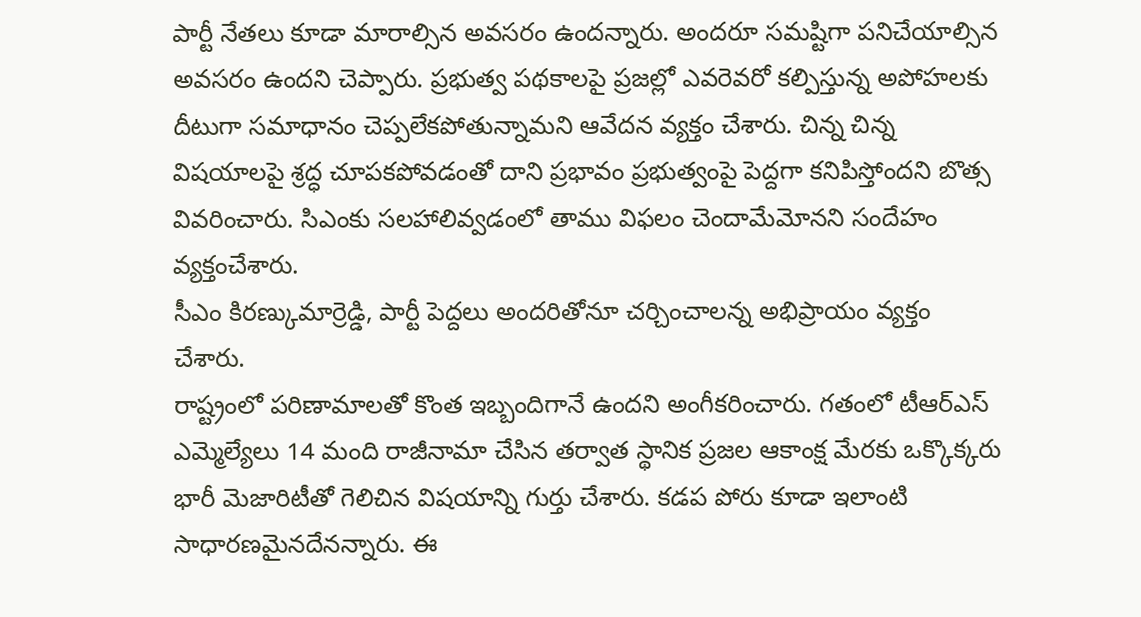పార్టీ నేతలు కూడా మారాల్సిన అవసరం ఉందన్నారు. అందరూ సమష్టిగా పనిచేయాల్సిన అవసరం ఉందని చెప్పారు. ప్రభుత్వ పథకాలపై ప్రజల్లో ఎవరెవరో కల్పిస్తున్న అపోహలకు దీటుగా సమాధానం చెప్పలేకపోతున్నామని ఆవేదన వ్యక్తం చేశారు. చిన్న చిన్న విషయాలపై శ్రద్ధ చూపకపోవడంతో దాని ప్రభావం ప్రభుత్వంపై పెద్దగా కనిపిస్తోందని బొత్స వివరించారు. సిఎంకు సలహాలివ్వడంలో తాము విఫలం చెందామేమోనని సందేహం వ్యక్తంచేశారు.
సీఎం కిరణ్కుమార్రెడ్డి, పార్టీ పెద్దలు అందరితోనూ చర్చించాలన్న అభిప్రాయం వ్యక్తం చేశారు.
రాష్ట్రంలో పరిణామాలతో కొంత ఇబ్బందిగానే ఉందని అంగీకరించారు. గతంలో టీఆర్ఎస్ ఎమ్మెల్యేలు 14 మంది రాజీనామా చేసిన తర్వాత స్థానిక ప్రజల ఆకాంక్ష మేరకు ఒక్కొక్కరు భారీ మెజారిటీతో గెలిచిన విషయాన్ని గుర్తు చేశారు. కడప పోరు కూడా ఇలాంటి సాధారణమైనదేనన్నారు. ఈ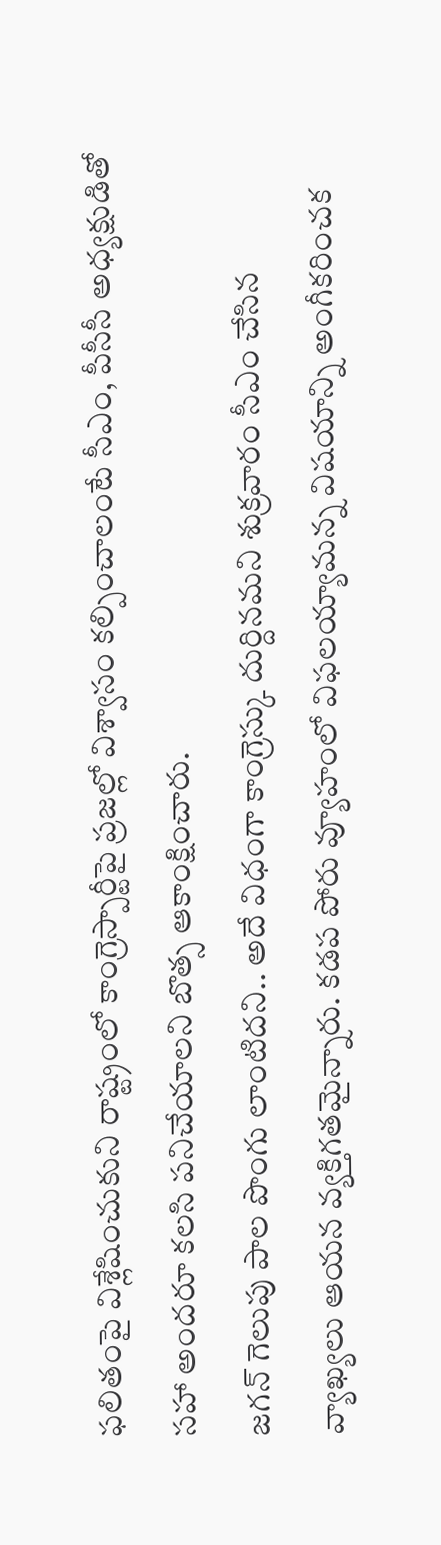ఫలితంపై విశ్లేషించుకుని రాష్ట్రంలో కాంగ్రెస్పార్టీపై ప్రజల్లో విశ్వాసం కల్పించాలంటే సీఎం, పీసీసీ అధ్యక్షుడితో సహా అందరూ కలసి పనిచేయాలని బొత్స ఆకాంక్షించారు.
జగన్ గెలుపు పాల పొంగు లాంటిదని.. అదే విధంగా కాంగ్రెస్కు దుర్దినమని శుక్రవారం సీఎం చేసిన వ్యాఖ్యలు ఆయన వ్యక్తిగతమైన్నారు. కడప పోరు వ్యూహంలో విఫలయ్యామన్న విషయాన్ని అంగీకరించక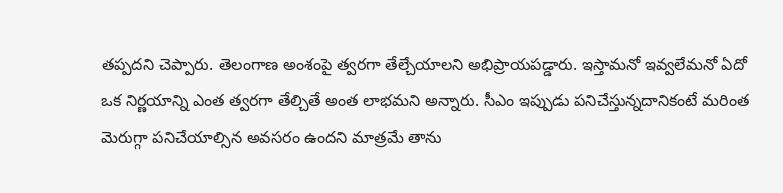తప్పదని చెప్పారు. తెలంగాణ అంశంపై త్వరగా తేల్చేయాలని అభిప్రాయపడ్డారు. ఇస్తామనో ఇవ్వలేమనో ఏదో ఒక నిర్ణయాన్ని ఎంత త్వరగా తేల్చితే అంత లాభమని అన్నారు. సీఎం ఇప్పుడు పనిచేస్తున్నదానికంటే మరింత మెరుగ్గా పనిచేయాల్సిన అవసరం ఉందని మాత్రమే తాను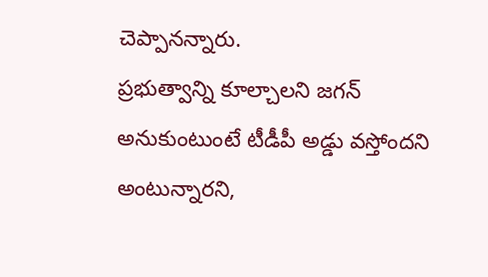చెప్పానన్నారు.
ప్రభుత్వాన్ని కూల్చాలని జగన్ అనుకుంటుంటే టీడీపీ అడ్డు వస్తోందని అంటున్నారని,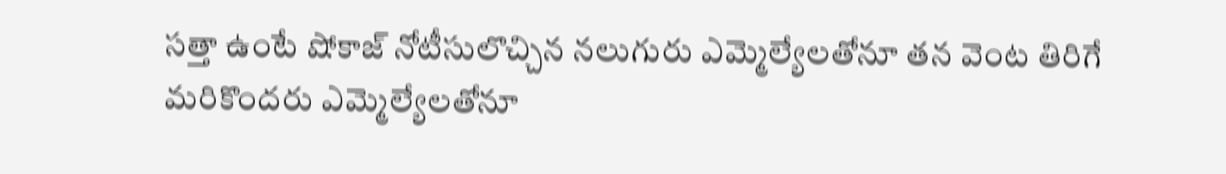సత్తా ఉంటే షోకాజ్ నోటీసులొచ్చిన నలుగురు ఎమ్మెల్యేలతోనూ తన వెంట తిరిగే మరికొందరు ఎమ్మెల్యేలతోనూ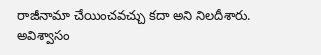రాజీనామా చేయించవచ్చు కదా అని నిలదీశారు. అవిశ్వాసం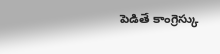పెడితే కాంగ్రెస్కు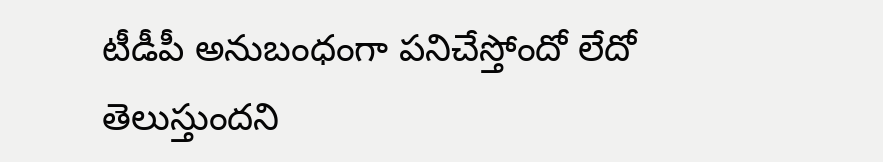టీడీపీ అనుబంధంగా పనిచేస్తోందో లేదో తెలుస్తుందని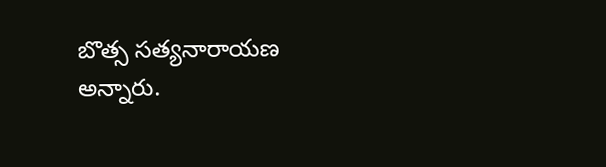బొత్స సత్యనారాయణ అన్నారు.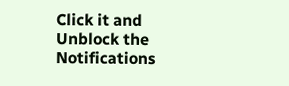Click it and Unblock the Notifications